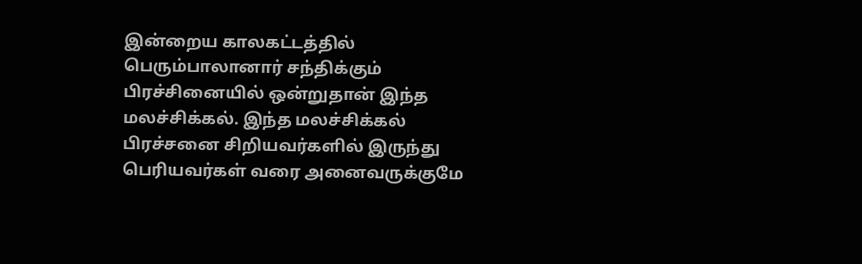இன்றைய காலகட்டத்தில் பெரும்பாலானார் சந்திக்கும் பிரச்சினையில் ஒன்றுதான் இந்த மலச்சிக்கல். இந்த மலச்சிக்கல் பிரச்சனை சிறியவர்களில் இருந்து பெரியவர்கள் வரை அனைவருக்குமே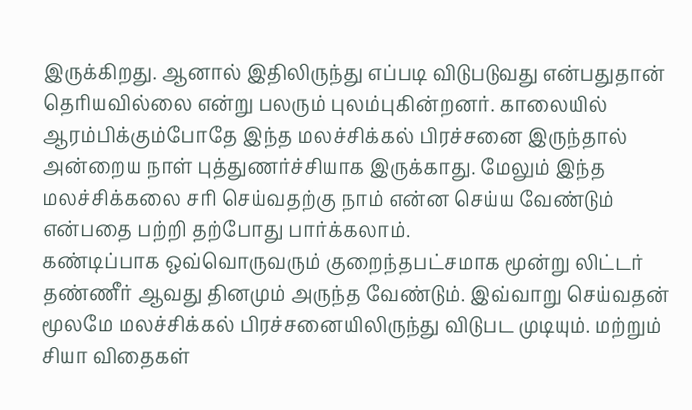இருக்கிறது. ஆனால் இதிலிருந்து எப்படி விடுபடுவது என்பதுதான் தெரியவில்லை என்று பலரும் புலம்புகின்றனர். காலையில் ஆரம்பிக்கும்போதே இந்த மலச்சிக்கல் பிரச்சனை இருந்தால் அன்றைய நாள் புத்துணர்ச்சியாக இருக்காது. மேலும் இந்த மலச்சிக்கலை சரி செய்வதற்கு நாம் என்ன செய்ய வேண்டும் என்பதை பற்றி தற்போது பார்க்கலாம்.
கண்டிப்பாக ஒவ்வொருவரும் குறைந்தபட்சமாக மூன்று லிட்டர் தண்ணீர் ஆவது தினமும் அருந்த வேண்டும். இவ்வாறு செய்வதன் மூலமே மலச்சிக்கல் பிரச்சனையிலிருந்து விடுபட முடியும். மற்றும் சியா விதைகள்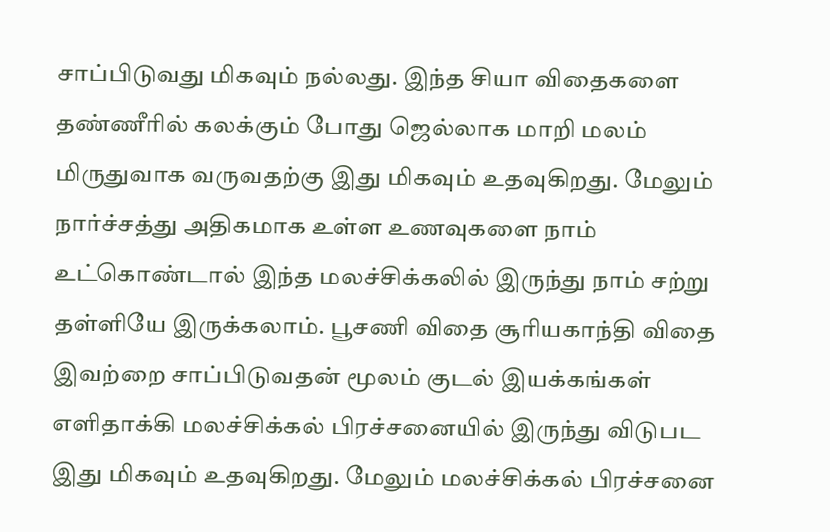சாப்பிடுவது மிகவும் நல்லது. இந்த சியா விதைகளை தண்ணீரில் கலக்கும் போது ஜெல்லாக மாறி மலம் மிருதுவாக வருவதற்கு இது மிகவும் உதவுகிறது. மேலும் நார்ச்சத்து அதிகமாக உள்ள உணவுகளை நாம் உட்கொண்டால் இந்த மலச்சிக்கலில் இருந்து நாம் சற்று தள்ளியே இருக்கலாம். பூசணி விதை சூரியகாந்தி விதை இவற்றை சாப்பிடுவதன் மூலம் குடல் இயக்கங்கள் எளிதாக்கி மலச்சிக்கல் பிரச்சனையில் இருந்து விடுபட இது மிகவும் உதவுகிறது. மேலும் மலச்சிக்கல் பிரச்சனை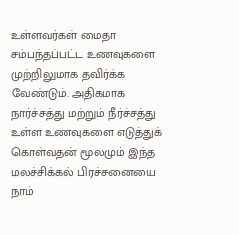உள்ளவர்கள் மைதா சம்பந்தப்பட்ட உணவுகளை முற்றிலுமாக தவிர்க்க வேண்டும். அதிகமாக நார்ச்சத்து மற்றும் நீர்ச்சத்து உள்ள உணவுகளை எடுத்துக் கொள்வதன் மூலமும் இந்த மலச்சிக்கல் பிரச்சனையை நாம்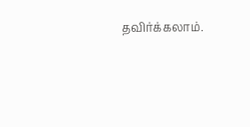தவிர்க்கலாம்.